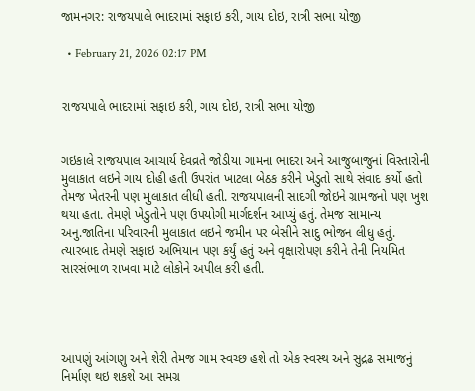જામનગર: રાજયપાલે ભાદરામાં સફાઇ કરી, ગાય દોઇ, રાત્રી સભા યોજી

  • February 21, 2026 02:17 PM


રાજયપાલે ભાદરામાં સફાઇ કરી, ગાય દોઇ, રાત્રી સભા યોજી


ગઇકાલે રાજયપાલ આચાર્ય દેવવ્રતે જોડીયા ગામના ભાદરા અને આજુબાજુનાં વિસ્તારોની મુલાકાત લઇને ગાય દોહી હતી ઉપરાંત ખાટલા બેઠક કરીને ખેડુતો સાથે સંવાદ કર્યો હતો તેમજ ખેતરની પણ મુલાકાત લીધી હતી. રાજયપાલની સાદગી જોઇને ગ્રામજનો પણ ખુશ થયા હતા. તેમણે ખેડુતોને પણ ઉપયોગી માર્ગદર્શન આપ્યું હતું. તેમજ સામાન્ય અનુ.જાતિના પરિવારની મુલાકાત લઇને જમીન પર બેસીને સાદુ ભોજન લીધુ હતું. ત્યારબાદ તેમણે સફાઇ અભિયાન પણ કર્યું હતું અને વૃક્ષારોપણ કરીને તેની નિયમિત સારસંભાળ રાખવા માટે લોકોને અપીલ કરી હતી.




આપણું આંગણુ અને શેરી તેમજ ગામ સ્વચ્છ હશે તો એક સ્વસ્થ અને સુદ્રઢ સમાજનું નિર્માણ થઇ શકશે આ સમગ્ર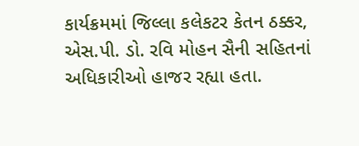કાર્યક્રમમાં જિલ્લા કલેકટર કેતન ઠક્કર, એસ.પી. ડો. રવિ મોહન સૈની સહિતનાં અધિકારીઓ હાજર રહ્યા હતા.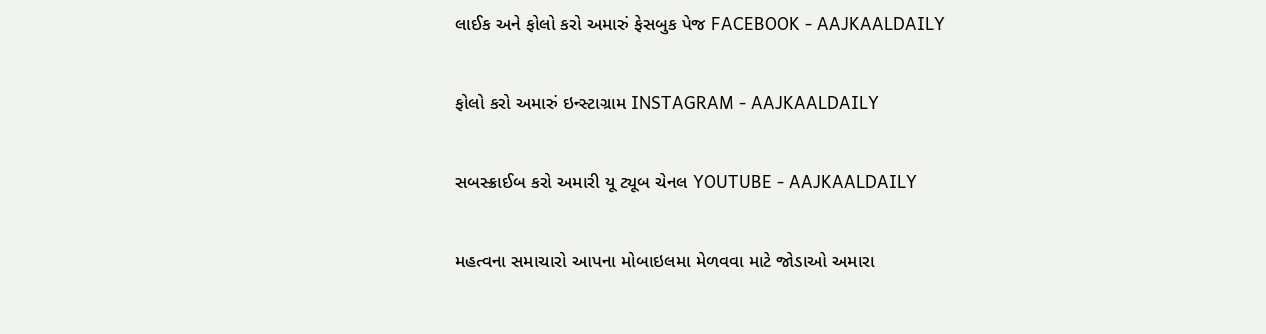લાઈક અને ફોલો કરો અમારું ફેસબુક પેજ FACEBOOK - AAJKAALDAILY


ફોલો કરો અમારું ઇન્સ્ટાગ્રામ INSTAGRAM - AAJKAALDAILY


સબસ્ક્રાઈબ કરો અમારી યૂ ટ્યૂબ ચેનલ YOUTUBE - AAJKAALDAILY


મહત્વના સમાચારો આપના મોબાઇલમા મેળવવા માટે જોડાઓ અમારા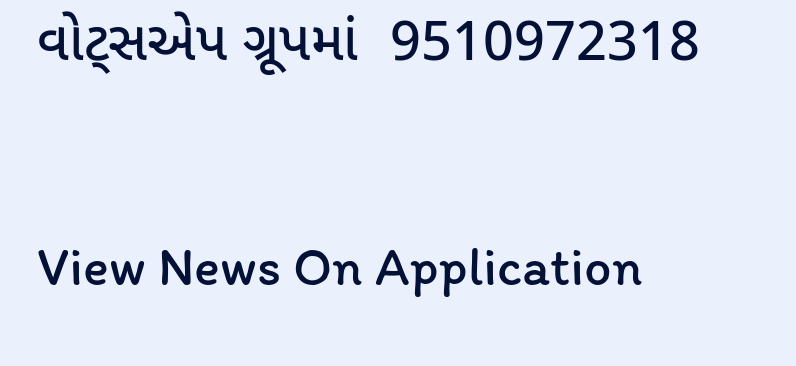વોટ્સએપ ગ્રૂપમાં  9510972318

View News On Application